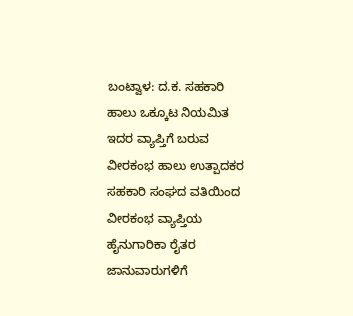ಬಂಟ್ವಾಳ: ದ.ಕ. ಸಹಕಾರಿ ಹಾಲು ಒಕ್ಕೂಟ ನಿಯಮಿತ ಇದರ ವ್ಯಾಪ್ತಿಗೆ ಬರುವ ವೀರಕಂಭ ಹಾಲು ಉತ್ಪಾದಕರ ಸಹಕಾರಿ ಸಂಘದ ವತಿಯಿಂದ ವೀರಕಂಭ ವ್ಯಾಪ್ತಿಯ ಹೈನುಗಾರಿಕಾ ರೈತರ ಜಾನುವಾರುಗಳಿಗೆ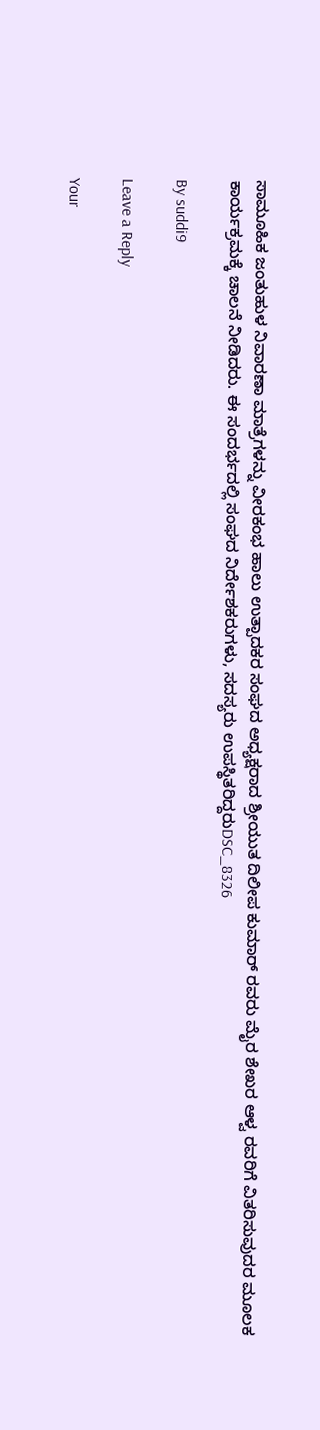ಸಾಮೂಹಿಕ ಜಂತುಹುಳ ನಿವಾರಣಾ ಮಾತ್ರೆಗಳನ್ನು ವೀರಕಂಭ ಹಾಲು ಉತ್ಪಾದಕರ ಸಂಘದ ಅಧ್ಯಕ್ಷರಾದ ಶ್ರೀಯುತ ದಿಲೀಪ ಕುಮಾರ್ ರವರು ಮೈರ ಶೇಖರ ಆಳ್ವ ರವರಿಗೆ ವಿತರಿಸುವುದರ ಮೂಲಕ ಕಾರ್ಯಕ್ರಮಕ್ಕೆ ಚಾಲನೆ ನೀಡಿದರು. ಈ ಸಂದರ್ಭದಲ್ಲಿ ಸಂಘದ ನಿರ್ದೇಶಕರುಗಳು, ಸದಸ್ಯರು ಉಪಸ್ಥಿತರಿದ್ದರುDSC_8326

By suddi9

Leave a Reply

Your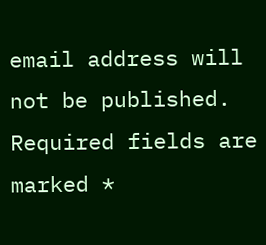email address will not be published. Required fields are marked *